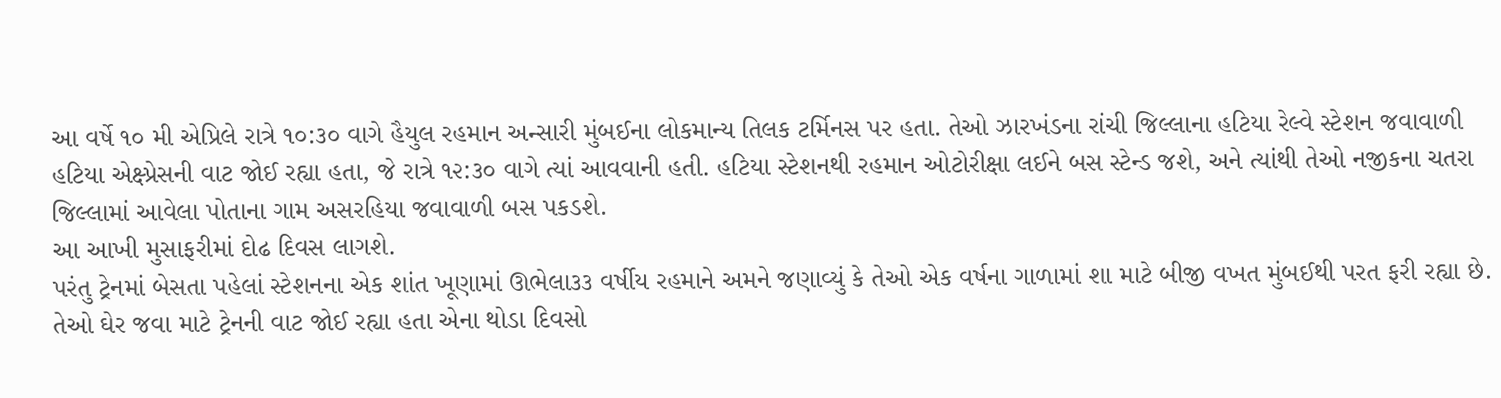આ વર્ષે ૧૦ મી એપ્રિલે રાત્રે ૧૦:૩૦ વાગે હૈયુલ રહમાન અન્સારી મુંબઈના લોકમાન્ય તિલક ટર્મિનસ પર હતા. તેઓ ઝારખંડના રાંચી જિલ્લાના હટિયા રેલ્વે સ્ટેશન જવાવાળી હટિયા એક્ષ્પ્રેસની વાટ જોઈ રહ્યા હતા, જે રાત્રે ૧૨:૩૦ વાગે ત્યાં આવવાની હતી. હટિયા સ્ટેશનથી રહમાન ઓટોરીક્ષા લઈને બસ સ્ટેન્ડ જશે, અને ત્યાંથી તેઓ નજીકના ચતરા જિલ્લામાં આવેલા પોતાના ગામ અસરહિયા જવાવાળી બસ પકડશે.
આ આખી મુસાફરીમાં દોઢ દિવસ લાગશે.
પરંતુ ટ્રેનમાં બેસતા પહેલાં સ્ટેશનના એક શાંત ખૂણામાં ઊભેલા૩૩ વર્ષીય રહમાને અમને જણાવ્યું કે તેઓ એક વર્ષના ગાળામાં શા માટે બીજી વખત મુંબઈથી પરત ફરી રહ્યા છે.
તેઓ ઘેર જવા માટે ટ્રેનની વાટ જોઈ રહ્યા હતા એના થોડા દિવસો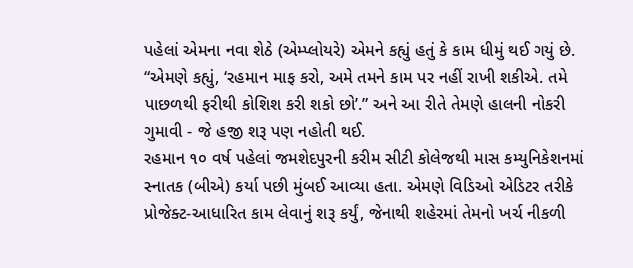પહેલાં એમના નવા શેઠે (એમ્પ્લોયરે) એમને કહ્યું હતું કે કામ ધીમું થઈ ગયું છે. “એમણે કહ્યું, ‘રહમાન માફ કરો, અમે તમને કામ પર નહીં રાખી શકીએ. તમે પાછળથી ફરીથી કોશિશ કરી શકો છો’.” અને આ રીતે તેમણે હાલની નોકરી ગુમાવી - જે હજી શરૂ પણ નહોતી થઈ.
રહમાન ૧૦ વર્ષ પહેલાં જમશેદપુરની કરીમ સીટી કોલેજથી માસ કમ્યુનિકેશનમાં સ્નાતક (બીએ) કર્યા પછી મુંબઈ આવ્યા હતા. એમણે વિડિઓ એડિટર તરીકે પ્રોજેક્ટ-આધારિત કામ લેવાનું શરૂ કર્યું, જેનાથી શહેરમાં તેમનો ખર્ચ નીકળી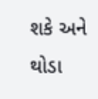શકે અને થોડા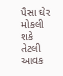પૈસા ઘેર મોકલી શકે તેટલી આવક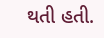થતી હતી.